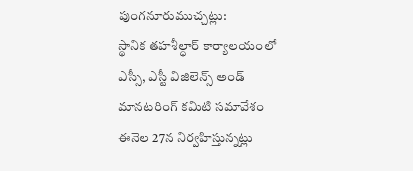పుంగనూరుముచ్చట్లు:
స్థానిక తహశీల్ధార్ కార్యాలయంలో ఎస్సీ, ఎస్టీ విజిలెన్స్ అండ్ మానటరింగ్ కమిటి సమావేశం ఈనెల 27న నిర్వహిస్తున్నట్లు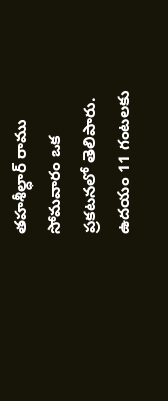తహశీల్ధార్ రాము సోమవారం ఒక ప్రకటనలో తెలిపారు. ఉదయం 11 గంటలకు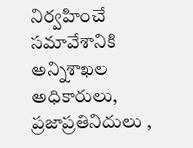నిర్వహించే సమావేశానికి అన్నిశాఖల అధికారులు, ప్రజాప్రతినిదులు ,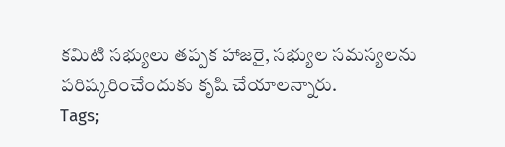కమిటి సభ్యులు తప్పక హాజరై, సభ్యుల సమస్యలను పరిష్కరించేందుకు కృషి చేయాలన్నారు.
Tags;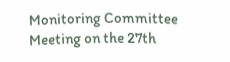Monitoring Committee Meeting on the 27th